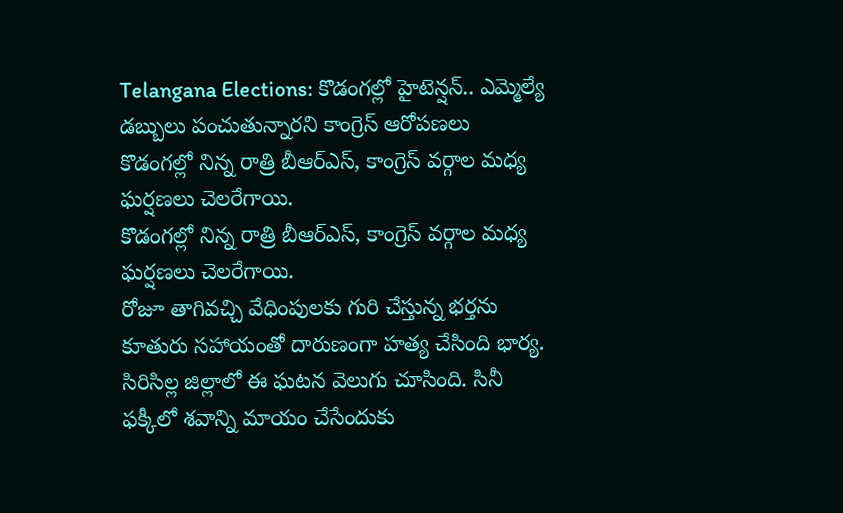Telangana Elections: కొడంగల్లో హైటెన్షన్.. ఎమ్మెల్యే డబ్బులు పంచుతున్నారని కాంగ్రెస్ ఆరోపణలు
కొడంగల్లో నిన్న రాత్రి బీఆర్ఎస్, కాంగ్రెస్ వర్గాల మధ్య ఘర్షణలు చెలరేగాయి.
కొడంగల్లో నిన్న రాత్రి బీఆర్ఎస్, కాంగ్రెస్ వర్గాల మధ్య ఘర్షణలు చెలరేగాయి.
రోజూ తాగివచ్చి వేధింపులకు గురి చేస్తున్న భర్తను కూతురు సహాయంతో దారుణంగా హత్య చేసింది భార్య. సిరిసిల్ల జిల్లాలో ఈ ఘటన వెలుగు చూసింది. సినీ ఫక్కీలో శవాన్ని మాయం చేసేందుకు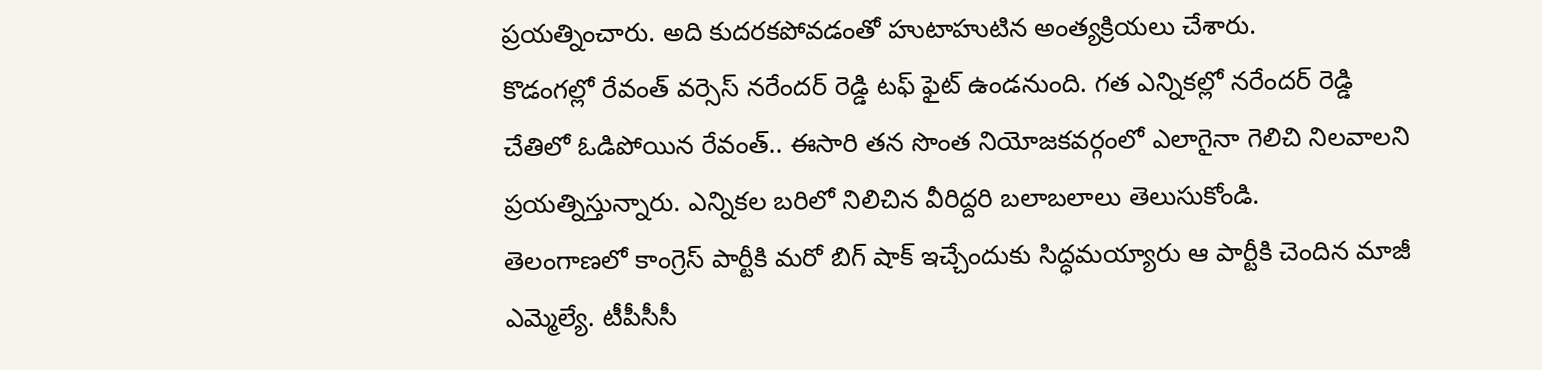ప్రయత్నించారు. అది కుదరకపోవడంతో హుటాహుటిన అంత్యక్రియలు చేశారు.
కొడంగల్లో రేవంత్ వర్సెస్ నరేందర్ రెడ్డి టఫ్ ఫైట్ ఉండనుంది. గత ఎన్నికల్లో నరేందర్ రెడ్డి చేతిలో ఓడిపోయిన రేవంత్.. ఈసారి తన సొంత నియోజకవర్గంలో ఎలాగైనా గెలిచి నిలవాలని ప్రయత్నిస్తున్నారు. ఎన్నికల బరిలో నిలిచిన వీరిద్దరి బలాబలాలు తెలుసుకోండి.
తెలంగాణలో కాంగ్రెస్ పార్టీకి మరో బిగ్ షాక్ ఇచ్చేందుకు సిద్ధమయ్యారు ఆ పార్టీకి చెందిన మాజీ ఎమ్మెల్యే. టీపీసీసీ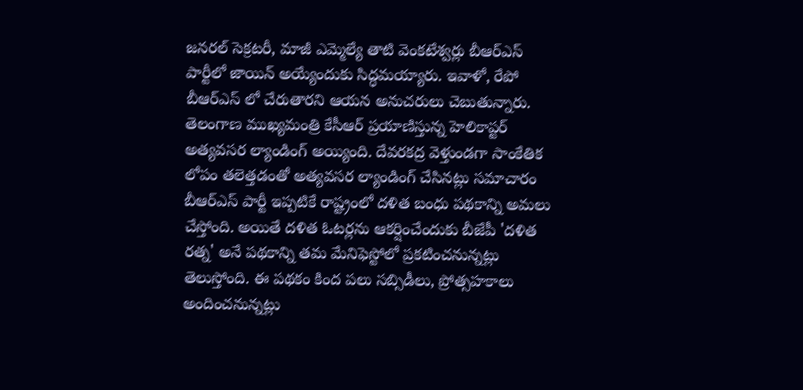జనరల్ సెక్రటరీ, మాజీ ఎమ్మెల్యే తాటి వెంకటేశ్వర్లు బీఆర్ఎస్ పార్టీలో జాయిన్ అయ్యేందుకు సిద్ధమయ్యారు. ఇవాళో, రేపో బీఆర్ఎస్ లో చేరుతారని ఆయన అనుచరులు చెబుతున్నారు.
తెలంగాణ ముఖ్యమంత్రి కేసీఆర్ ప్రయాణిస్తున్న హెలికాప్టర్ అత్యవసర ల్యాండింగ్ అయ్యింది. దేవరకద్ర వెళ్తుండగా సాంకేతిక లోపం తలెత్తడంతో అత్యవసర ల్యాండింగ్ చేసినట్లు సమాచారం
బీఆర్ఎస్ పార్టీ ఇప్పటికే రాష్ట్రంలో దళిత బంధు పథకాన్ని అమలు చేస్తోంది. అయితే దళిత ఓటర్లను ఆకర్షించేందుకు బీజేపీ 'దళిత రత్న' అనే పథకాన్ని తమ మేనిఫెస్టోలో ప్రకటించనున్నట్లు తెలుస్తోంది. ఈ పథకం కింద పలు సబ్సిడీలు, ప్రోత్సహకాలు అందించనున్నట్లు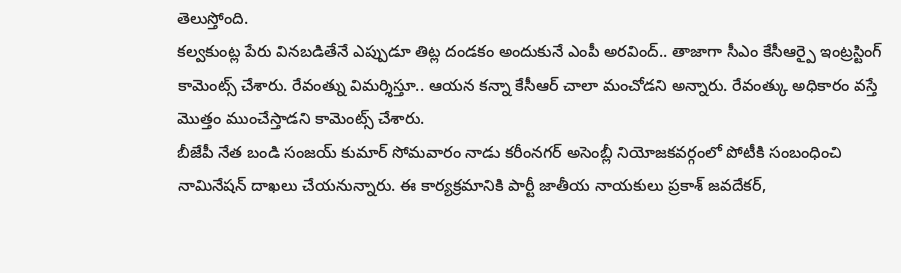తెలుస్తోంది.
కల్వకుంట్ల పేరు వినబడితేనే ఎప్పుడూ తిట్ల దండకం అందుకునే ఎంపీ అరవింద్.. తాజాగా సీఎం కేసీఆర్పై ఇంట్రస్టింగ్ కామెంట్స్ చేశారు. రేవంత్ను విమర్శిస్తూ.. ఆయన కన్నా కేసీఆర్ చాలా మంచోడని అన్నారు. రేవంత్కు అధికారం వస్తే మొత్తం ముంచేస్తాడని కామెంట్స్ చేశారు.
బీజేపీ నేత బండి సంజయ్ కుమార్ సోమవారం నాడు కరీంనగర్ అసెంబ్లీ నియోజకవర్గంలో పోటీకి సంబంధించి నామినేషన్ దాఖలు చేయనున్నారు. ఈ కార్యక్రమానికి పార్టీ జాతీయ నాయకులు ప్రకాశ్ జవదేకర్,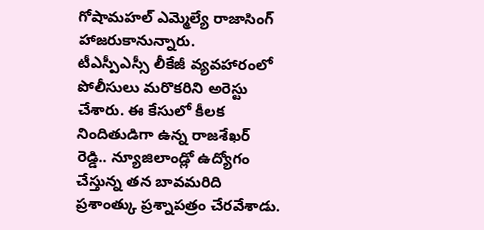గోషామహల్ ఎమ్మెల్యే రాజాసింగ్ హాజరుకానున్నారు.
టీఎస్పీఎస్సీ లీకేజీ వ్యవహారంలో పోలీసులు మరొకరిని అరెస్టు చేశారు. ఈ కేసులో కీలక నిందితుడిగా ఉన్న రాజశేఖర్ రెడ్డి.. న్యూజిలాండ్లో ఉద్యోగం చేస్తున్న తన బావమరిది ప్రశాంత్కు ప్రశ్నాపత్రం చేరవేశాడు.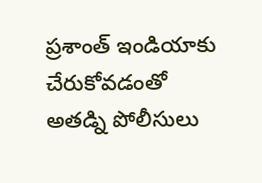ప్రశాంత్ ఇండియాకు చేరుకోవడంతో అతడ్ని పోలీసులు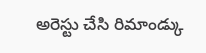అరెస్టు చేసి రిమాండ్కు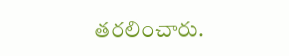తరలించారు.